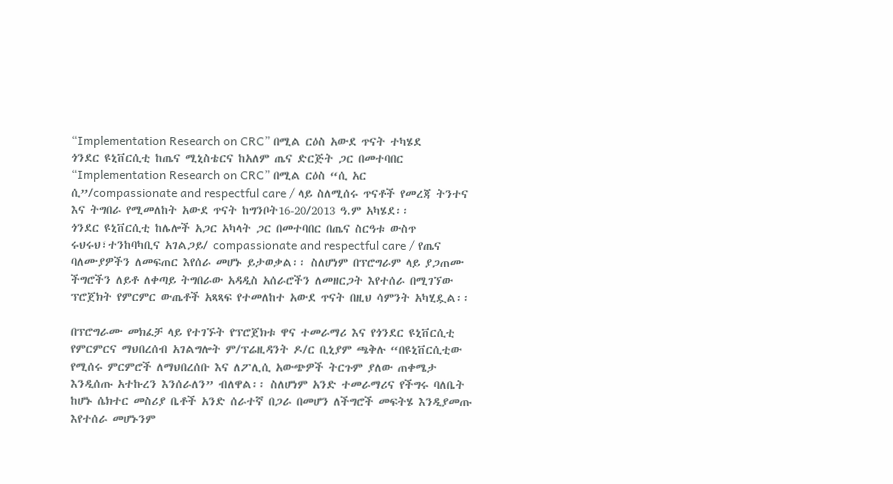“Implementation Research on CRC” በሚል ርዕስ አውደ ጥናት ተካሄደ
ጎንደር ዩኒቨርሲቲ ከጤና ሚኒስቴርና ከአለም ጤና ድርጅት ጋር በመተባበር “Implementation Research on CRC” በሚል ርዕስ “ሲ አር ሲ”/compassionate and respectful care / ላይ ስለሚሰሩ ጥናቶች የመረጃ ትንተና እና ትግበራ የሚመለከት አውደ ጥናት ከግንቦት16-20/2013 ዓ.ም አካሄደ፡፡
ጎንደር ዩኒቨርሲቲ ከሌሎች አጋር አካላት ጋር በመተባበር በጤና ስርዓቱ ውስጥ ሩህሩህ፣ተንከባካቢና አገልጋይ/ compassionate and respectful care / የጤና ባለሙያዎችን ለመፍጠር እየሰራ መሆኑ ይታወቃል፡፡ ስለሆነም በፕሮግራም ላይ ያጋጠሙ ችግሮችን ለይቶ ለቀጣይ ትግበራው አዳዲስ አሰራሮችን ለመዘርጋት እየተሰራ በሚገኘው ፕሮጀክት የምርምር ውጤቶች አጻጻፍ የተመለከተ አውደ ጥናት በዚህ ሳምንት አካሂዷል፡፡

በፕሮግራሙ መክፈቻ ላይ የተገኙት የፕሮጀክቱ ዋና ተመራማሪ እና የጎንደር ዩኒቨርሲቲ የምርምርና ማህበረሰብ አገልግሎት ም/ፕሬዚዳንት ዶ/ር ቢኒያም ጫቅሉ “በዩኒቨርሲቲው የሚሰሩ ምርምሮች ለማህበረሰቡ እና ለፖሊሲ አውጭዎች ትርጉም ያለው ጠቀሜታ እንዲሰጡ አተኩረን እንሰራለን” ብለዋል፡፡ ስለሆነም አንድ ተመራማሪና የችግሩ ባለቤት ከሆኑ ሴክተር መስሪያ ቤቶች አንድ ሰራተኛ በጋራ በመሆን ለችግሮች መፍትሄ እንዲያመጡ እየተሰራ መሆኑንም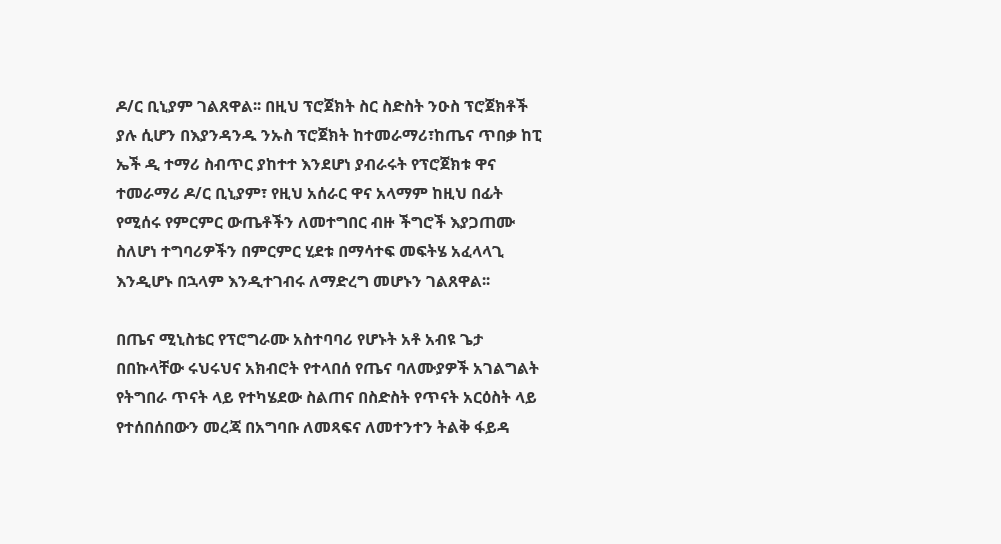ዶ/ር ቢኒያም ገልጸዋል፡፡ በዚህ ፕሮጀክት ስር ስድስት ንዑስ ፕሮጀክቶች ያሉ ሲሆን በእያንዳንዱ ንኡስ ፕሮጀክት ከተመራማሪ፣ከጤና ጥበቃ ከፒ ኤች ዲ ተማሪ ስብጥር ያከተተ እንደሆነ ያብራሩት የፕሮጀክቱ ዋና ተመራማሪ ዶ/ር ቢኒያም፣ የዚህ አሰራር ዋና አላማም ከዚህ በፊት የሚሰሩ የምርምር ውጤቶችን ለመተግበር ብዙ ችግሮች እያጋጠሙ ስለሆነ ተግባሪዎችን በምርምር ሂደቱ በማሳተፍ መፍትሄ አፈላላጊ እንዲሆኑ በኋላም እንዲተገብሩ ለማድረግ መሆኑን ገልጸዋል፡፡

በጤና ሚኒስቴር የፕሮግራሙ አስተባባሪ የሆኑት አቶ አብዩ ጌታ በበኩላቸው ሩህሩህና አክብሮት የተላበሰ የጤና ባለሙያዎች አገልግልት የትግበራ ጥናት ላይ የተካሄደው ስልጠና በስድስት የጥናት አርዕስት ላይ የተሰበሰበውን መረጃ በአግባቡ ለመጻፍና ለመተንተን ትልቅ ፋይዳ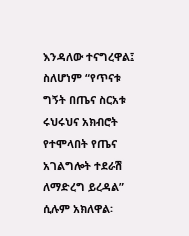እንዳለው ተናግረዋል፤ ስለሆነም “የጥናቱ ግኝት በጤና ስርአቱ ሩህሩህና አክብሮት የተሞላበት የጤና አገልግሎት ተደራሽ ለማድረግ ይረዳል” ሲሉም አክለዋል፡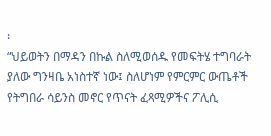፡
“ህይወትን በማዳን በኩል ስለሚወሰዱ የመፍትሄ ተግባራት ያለው ግንዛቤ አነስተኛ ነው፤ ስለሆነም የምርምር ውጤቶች የትግበራ ሳይንስ መኖር የጥናት ፈጻሚዎችና ፖሊሲ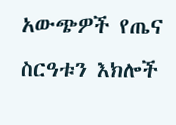አውጭዎች የጤና ስርዓቱን እክሎች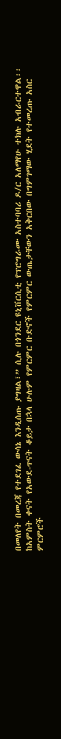በመለየት በመረጃ የተደገፈ ውሳኔ እንዲሰጡ ያግዛል፣” ሲሉ በጎንደር ዩኒቨርሲቲ የፕሮግራሙ አስተባባሪ ዶ/ር አለማየሁ ተክሉ አብራርተዋል፡፡
ከአምስት ቀናት የአውደ-ጥናት ቆይታ በኋላ ሁሉም የምርምር ቡድኖች የምርምር ውጤታቸውን አቅርበው በግምገማው ሂደት የተመረጡ አስር ምርምሮች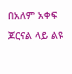በአለም አቀፍ ጆርናል ላይ ልዩ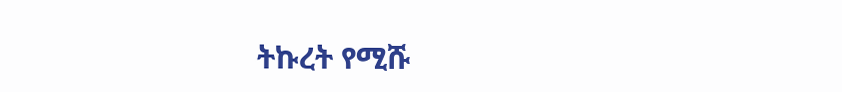ትኩረት የሚሹ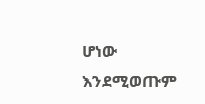ሆነው እንደሚወጡም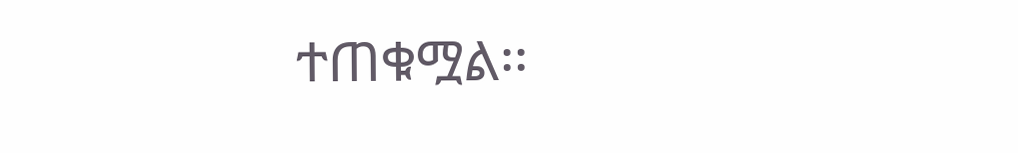ተጠቁሟል፡፡